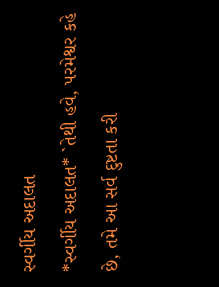સ્વર્ગીય અદાલત
*સ્વર્ગીય અદાલત* `તેથી હવે, પરમેશ્વર કહે છે, તમે આ સર્વ દુષ્ટતા કરી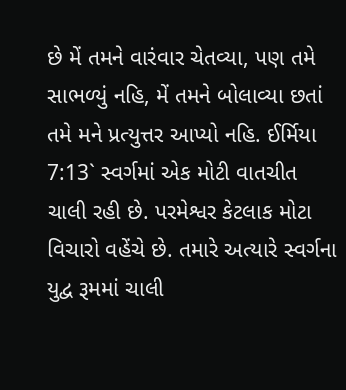છે મેં તમને વારંવાર ચેતવ્યા, પણ તમે સાભળ્યું નહિ, મેં તમને બોલાવ્યા છતાં તમે મને પ્રત્યુત્તર આપ્યો નહિ. ઈર્મિયા 7:13` સ્વર્ગમાં એક મોટી વાતચીત ચાલી રહી છે. પરમેશ્વર કેટલાક મોટા વિચારો વહેંચે છે. તમારે અત્યારે સ્વર્ગના યુદ્વ રૂમમાં ચાલી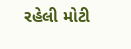રહેલી મોટી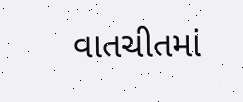વાતચીતમાં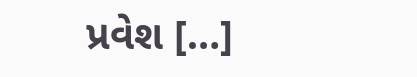પ્રવેશ […]